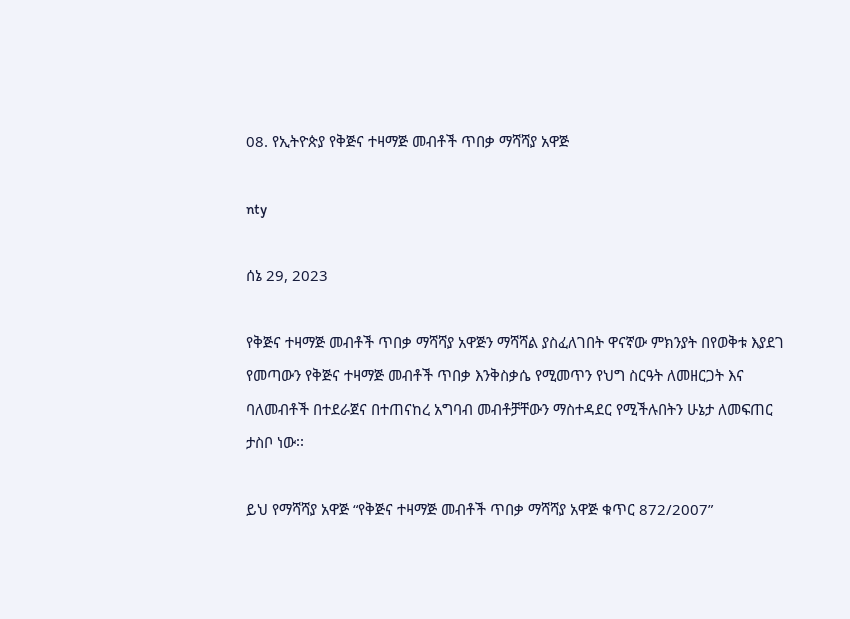08. የኢትዮጵያ የቅጅና ተዛማጅ መብቶች ጥበቃ ማሻሻያ አዋጅ

nty

ሰኔ 29, 2023

የቅጅና ተዛማጅ መብቶች ጥበቃ ማሻሻያ አዋጅን ማሻሻል ያስፈለገበት ዋናኛው ምክንያት በየወቅቱ እያደገ የመጣውን የቅጅና ተዛማጅ መብቶች ጥበቃ እንቅስቃሴ የሚመጥን የህግ ስርዓት ለመዘርጋት እና ባለመብቶች በተደራጀና በተጠናከረ አግባብ መብቶቻቸውን ማስተዳደር የሚችሉበትን ሁኔታ ለመፍጠር ታስቦ ነው፡፡

ይህ የማሻሻያ አዋጅ “የቅጅና ተዛማጅ መብቶች ጥበቃ ማሻሻያ አዋጅ ቁጥር 872/2007”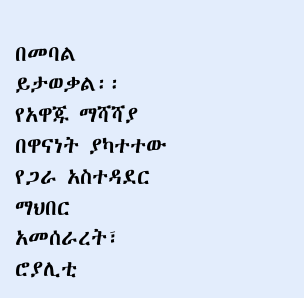በመባል ይታወቃል፡፡ የአዋጁ ማሻሻያ በዋናነት ያካተተው የጋራ አስተዳደር ማህበር አመሰራረት፣ ሮያሊቲ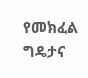የመክፈል ግዴታና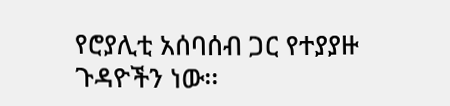የሮያሊቲ አሰባሰብ ጋር የተያያዙ ጉዳዮችን ነው፡፡